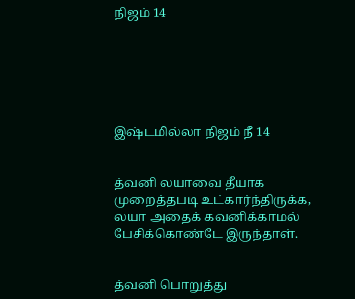நிஜம் 14






இஷ்டமில்லா நிஜம் நீ 14


த்வனி லயாவை தீயாக முறைத்தபடி உட்கார்ந்திருக்க, லயா அதைக் கவனிக்காமல் பேசிக்கொண்டே இருந்தாள்.


த்வனி பொறுத்து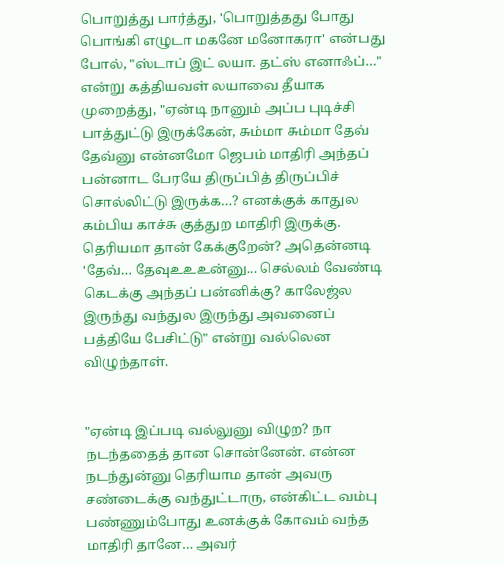பொறுத்து பார்த்து, 'பொறுத்தது போது பொங்கி எழுடா‌ மகனே மனோகரா' என்பது போல், "ஸ்டாப் இட் லயா. தட்ஸ் எனாஃப்…" என்று கத்தியவள் லயாவை தீயாக முறைத்து, "ஏன்டி நானும் அப்ப புடிச்சி பாத்துட்டு இருக்கேன், சும்மா சும்மா தேவ் தேவ்னு என்னமோ ஜெபம் மாதிரி அந்தப் பன்னாட பேரயே திருப்பித் திருப்பிச் சொல்லிட்டு இருக்க…? எனக்குக் காதுல கம்பிய காச்சு குத்துற மாதிரி இருக்கு. தெரியமா தான் கேக்குறேன்? அதென்னடி 'தேவ்… தேவுஉஉஉன்னு... செல்லம் வேண்டி கெடக்கு அந்தப் பன்னிக்கு? காலேஜ்ல இருந்து வந்துல இருந்து அவனைப் பத்தியே பேசிட்டு" என்று வல்லென விழுந்தாள்.


"ஏன்டி இப்படி வல்லுனு விழுற? நா நடந்ததைத் தான சொன்னேன். என்ன நடந்துன்னு தெரியாம தான் அவரு சண்டைக்கு வந்துட்டாரு, என்கிட்ட வம்பு பண்ணும்போது உனக்குக் கோவம் வந்த மாதிரி தானே… அவர்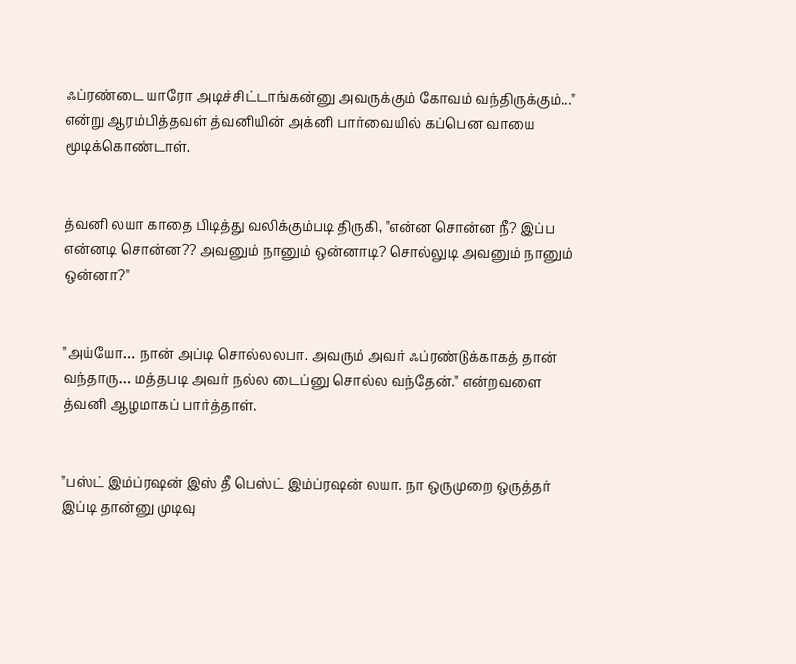ஃப்ரண்டை யாரோ அடிச்சிட்டாங்கன்னு அவருக்கும் கோவம் வந்திருக்கும்..." என்று ஆரம்பித்தவள் த்வனியின் அக்னி பார்வையில் கப்பென வாயை மூடிக்கொண்டாள்.


த்வனி லயா காதை பிடித்து வலிக்கும்படி திருகி, "என்ன சொன்ன நீ? இப்ப என்னடி சொன்ன?? அவனும் நானும் ஒன்னாடி? சொல்லுடி அவனும் நானும் ஒன்னா?''


"அய்யோ… நான் அப்டி சொல்லலபா. அவரும் அவர் ஃப்ரண்டுக்காகத் தான் வந்தாரு… மத்தபடி அவர் நல்ல டைப்னு சொல்ல வந்தேன்." என்றவளை த்வனி ஆழமாகப் பார்த்தாள்.


"பஸ்ட் இம்ப்ரஷன் இஸ் தீ பெஸ்ட் இம்ப்ரஷன் லயா. நா ஒருமுறை ஒருத்தர் இப்டி தான்னு முடிவு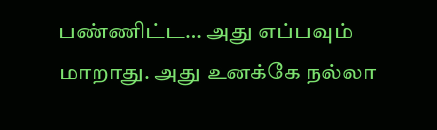பண்ணிட்ட… அது எப்பவும் மாறாது. அது உனக்கே நல்லா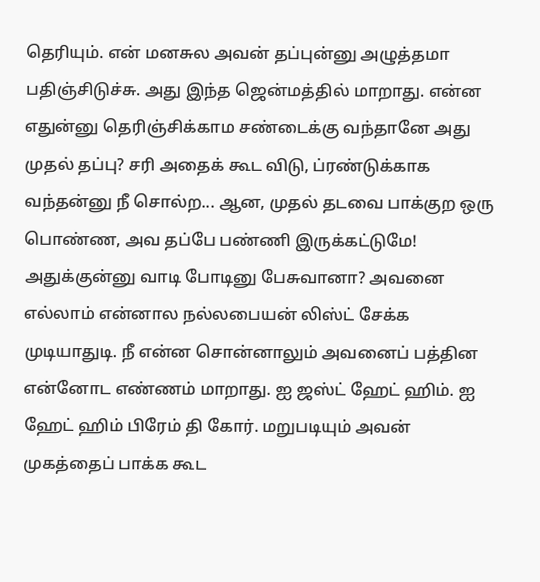தெரியும். என் மனசுல அவன் தப்புன்னு அழுத்தமா பதிஞ்சிடுச்சு. அது இந்த ஜென்மத்தில் மாறாது. என்ன எதுன்னு தெரிஞ்சிக்காம சண்டைக்கு வந்தானே அது முதல் தப்பு? சரி அதைக் கூட விடு, ப்ரண்டுக்காக வந்தன்னு நீ சொல்ற... ஆன, முதல் தடவை பாக்குற ஒரு பொண்ண, அவ தப்பே பண்ணி இருக்கட்டுமே! அதுக்குன்னு வாடி போடினு பேசுவானா? அவனை எல்லாம் என்னால நல்லபையன் லிஸ்ட் சேக்க முடியாதுடி. நீ என்ன சொன்னாலும் அவனைப் பத்தின என்னோட எண்ணம் மாறாது. ஐ ஜஸ்ட் ஹேட் ஹிம். ஐ ஹேட் ஹிம் பிரேம் தி கோர். மறுபடியும் அவன் முகத்தைப் பாக்க கூட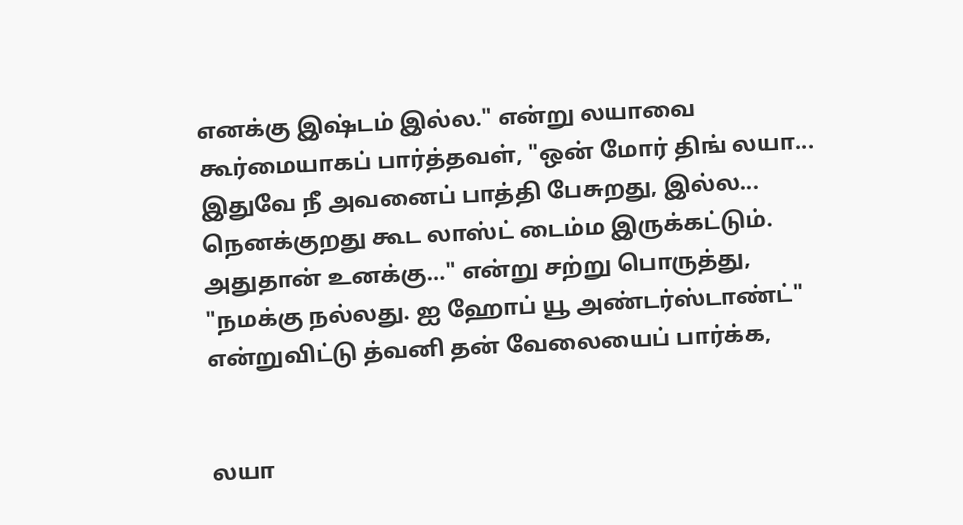எனக்கு இஷ்டம் இல்ல." என்று லயாவை கூர்மையாகப் பார்த்தவள், "ஒன் மோர் திங் லயா... இதுவே நீ அவனைப் பாத்தி பேசுறது, இல்ல... நெனக்குறது கூட லாஸ்ட் டைம்ம இருக்கட்டும். அதுதான் உனக்கு…" என்று சற்று பொருத்து, "நமக்கு நல்லது. ஐ ஹோப் யூ அண்டர்ஸ்டாண்ட்" என்றுவிட்டு த்வனி தன் வேலையைப் பார்க்க,


லயா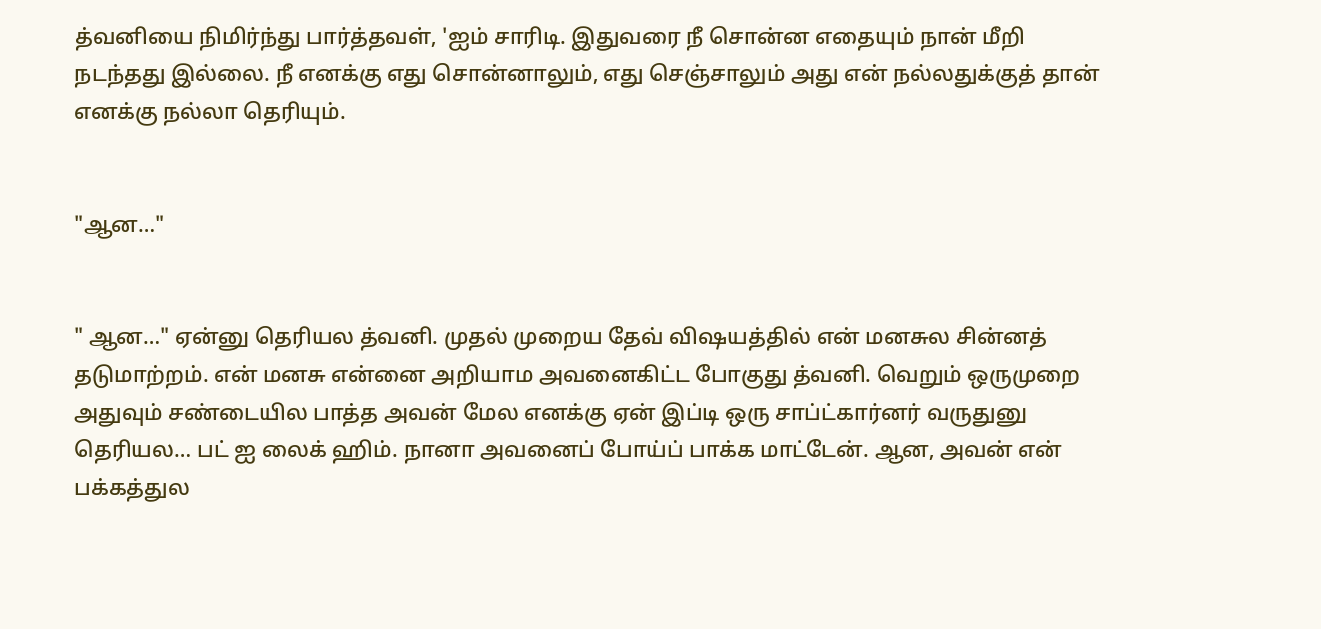த்வனியை நிமிர்ந்து பார்த்தவள், 'ஐம் சாரிடி. இதுவரை நீ சொன்ன எதையும் நான் மீறி நடந்தது இல்லை. நீ எனக்கு எது சொன்னாலும், எது செஞ்சாலும் அது என் நல்லதுக்குத் தான் எனக்கு நல்லா தெரியும்.


"ஆன…"


" ஆன…" ஏன்னு தெரியல த்வனி. முதல் முறைய தேவ் விஷயத்தில் என் மனசுல சின்னத் தடுமாற்றம். என் மனசு என்னை அறியாம அவனைகிட்ட போகுது த்வனி. வெறும் ஒருமுறை அதுவும் சண்டையில பாத்த அவன் மேல எனக்கு ஏன் இப்டி ஒரு சாப்ட்கார்னர் வருதுனு தெரியல… பட் ஐ லைக் ஹிம். நானா அவனைப் போய்ப் பாக்க மாட்டேன். ஆன, அவன் என் பக்கத்துல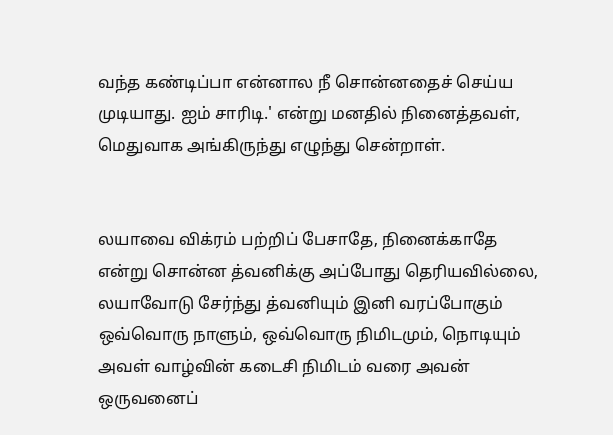வந்த கண்டிப்பா என்னால நீ சொன்னதைச் செய்ய முடியாது. ஐம் சாரிடி.' என்று மனதில் நினைத்தவள், மெதுவாக அங்கிருந்து எழுந்து சென்றாள்.


லயாவை விக்ரம் பற்றிப் பேசாதே, நினைக்காதே என்று சொன்ன த்வனிக்கு அப்போது தெரியவில்லை, லயாவோடு சேர்ந்து த்வனியும் இனி வரப்போகும் ஒவ்வொரு நாளும், ஒவ்வொரு நிமிடமும், நொடியும் அவள் வாழ்வின் கடைசி நிமிடம் வரை அவன் ஒருவனைப்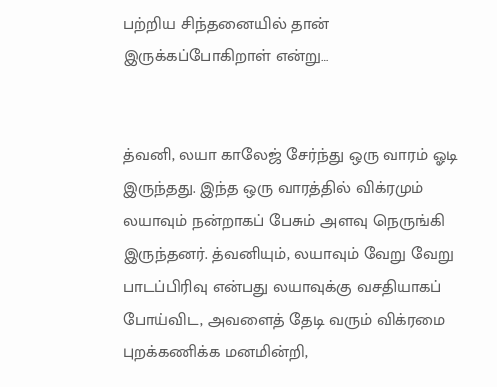பற்றிய சிந்தனையில் தான் இருக்கப்போகிறாள் என்று…


த்வனி, லயா காலேஜ் சேர்ந்து ஒரு வாரம் ஓடி இருந்தது. இந்த ஒரு வாரத்தில் விக்ரமும் லயாவும் நன்றாகப் பேசும் அளவு நெருங்கி இருந்தனர். த்வனியும், லயாவும் வேறு வேறு பாடப்பிரிவு என்பது லயாவுக்கு வசதியாகப் போய்விட, அவளைத் தேடி வரும் விக்ரமை புறக்கணிக்க மனமின்றி,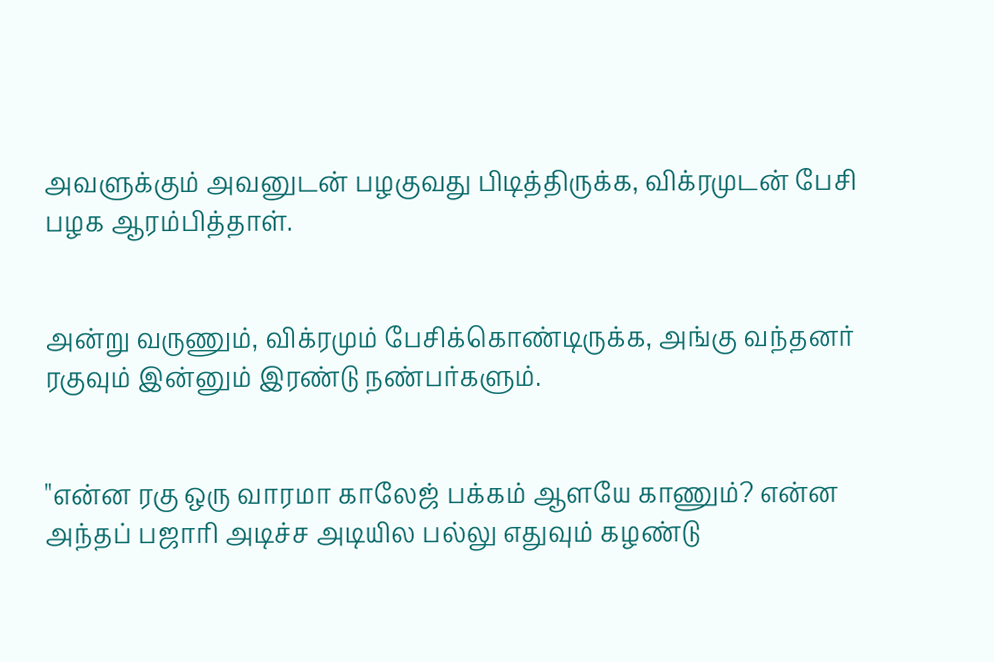அவளுக்கும் அவனுடன் பழகுவது பிடித்திருக்க, விக்ரமுடன் பேசி பழக ஆரம்பித்தாள்.


அன்று வருணும், விக்ரமும் பேசிக்கொண்டிருக்க, அங்கு வந்தனர் ரகுவும் இன்னும் இரண்டு நண்பர்களும்.


"என்ன ரகு ஒரு வாரமா காலேஜ் பக்கம் ஆளயே காணும்? என்ன அந்தப் பஜாரி அடிச்ச அடியில பல்லு எதுவும் கழண்டு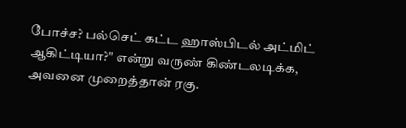போச்ச? பல்செட் கட்ட ஹாஸ்பிடல் அட்மிட் ஆகிட்டியா?" என்று வருண் கிண்டலடிக்க, அவனை முறைத்தான் ரகு.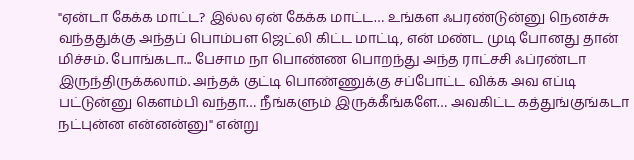"ஏன்டா கேக்க மாட்ட? இல்ல ஏன் கேக்க மாட்ட… உங்கள ஃபரண்டுன்னு நெனச்சு வந்ததுக்கு அந்தப் பொம்பள ஜெட்லி கிட்ட மாட்டி, என் மண்ட முடி போனது தான் மிச்சம். போங்கடா... பேசாம நா பொண்ண பொறந்து அந்த ராட்சசி ஃப்ரண்டா இருந்திருக்கலாம். அந்தக் குட்டி பொண்ணுக்கு சப்போட்ட விக்க அவ எப்டி பட்டுன்னு கெளம்பி வந்தா… நீங்களும் இருக்கீங்களே… அவகிட்ட கத்துங்குங்கடா நட்புன்ன என்னன்னு" என்று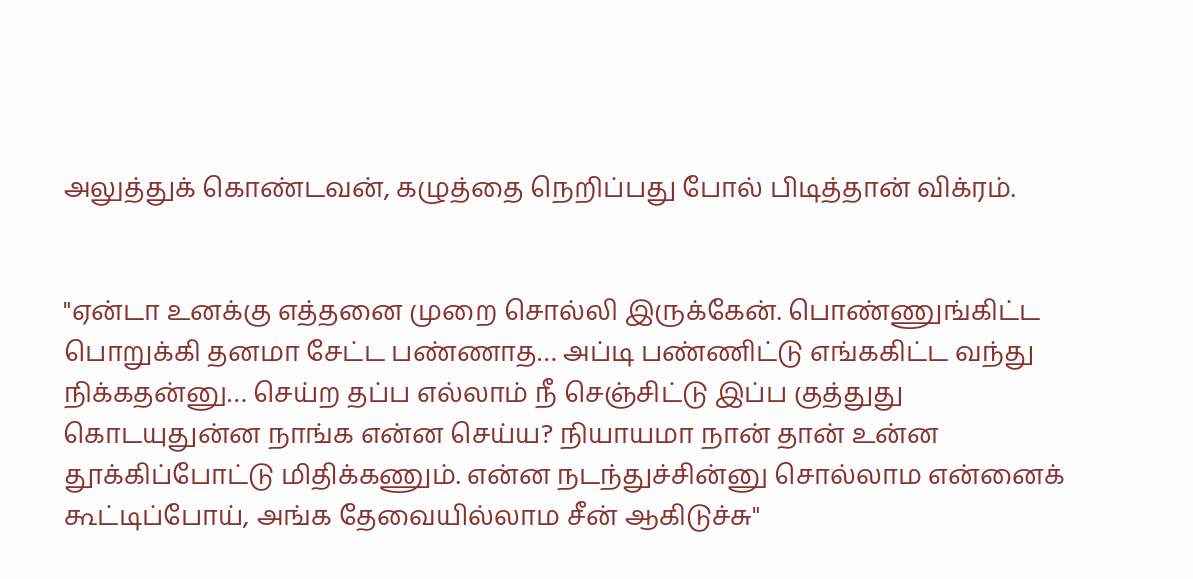அலுத்துக் கொண்டவன், கழுத்தை நெறிப்பது போல் பிடித்தான் விக்ரம்.


"ஏன்டா உனக்கு எத்தனை முறை சொல்லி இருக்கேன். பொண்ணுங்கிட்ட பொறுக்கி தனமா சேட்ட பண்ணாத… அப்டி பண்ணிட்டு எங்ககிட்ட வந்து நிக்கதன்னு… செய்ற தப்ப எல்லாம் நீ செஞ்சிட்டு இப்ப குத்துது கொடயுதுன்ன நாங்க என்ன செய்ய? நியாயமா நான் தான் உன்ன தூக்கிப்போட்டு மிதிக்கணும். என்ன நடந்துச்சின்னு சொல்லாம என்னைக் கூட்டிப்போய், அங்க தேவையில்லாம சீன் ஆகிடுச்சு"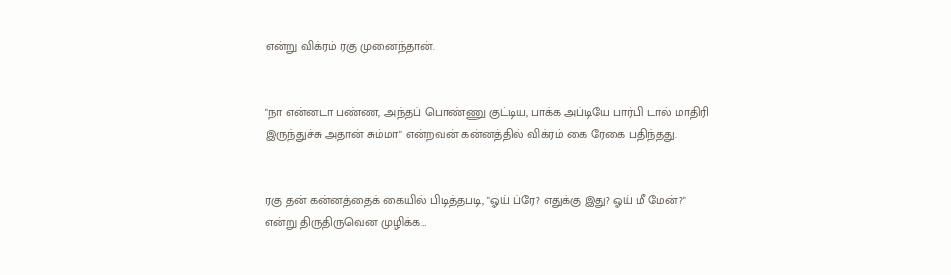என்று விக்ரம் ரகு முனைந்தான்.


"நா என்னடா பண்ண, அந்தப் பொண்ணு குட்டிய, பாக்க அப்டியே பார்பி டால் மாதிரி இருந்துச்சு அதான் சும்மா" என்றவன் கன்னத்தில் விக்ரம் கை ரேகை பதிந்தது.


ரகு தன் கன்னத்தைக் கையில் பிடித்தபடி, "ஓய் ப்ரே? எதுக்கு இது? ஓய் மீ மேன்?" என்று திருதிருவென முழிக்க…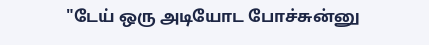"டேய் ஒரு அடியோட போச்சுன்னு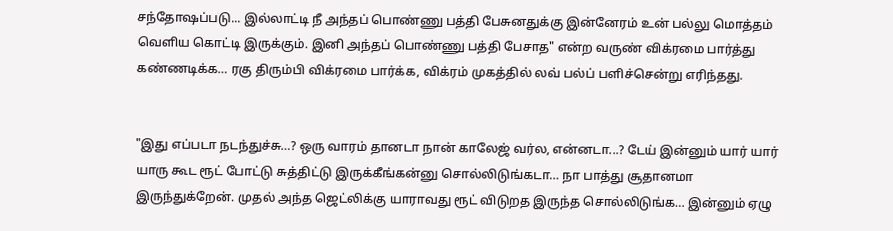சந்தோஷப்படு... இல்லாட்டி நீ அந்தப் பொண்ணு பத்தி பேசுனதுக்கு இன்னேரம் உன் பல்லு மொத்தம் வெளிய கொட்டி இருக்கும். இனி அந்தப் பொண்ணு பத்தி பேசாத" என்ற வருண் விக்ரமை பார்த்து கண்ணடிக்க… ரகு திரும்பி விக்ரமை பார்க்க, விக்ரம் முகத்தில் லவ் பல்ப் பளிச்சென்று எரிந்தது.


"இது எப்படா நடந்துச்சு…? ஒரு வாரம் தானடா நான் காலேஜ் வர்ல, என்னடா...? டேய் இன்னும் யார் யார் யாரு கூட ரூட் போட்டு சுத்திட்டு இருக்கீங்கன்னு சொல்லிடுங்கடா… நா பாத்து சூதானமா இருந்துக்றேன். முதல் அந்த ஜெட்லிக்கு யாராவது ரூட் விடுறத இருந்த சொல்லிடுங்க… இன்னும் ஏழு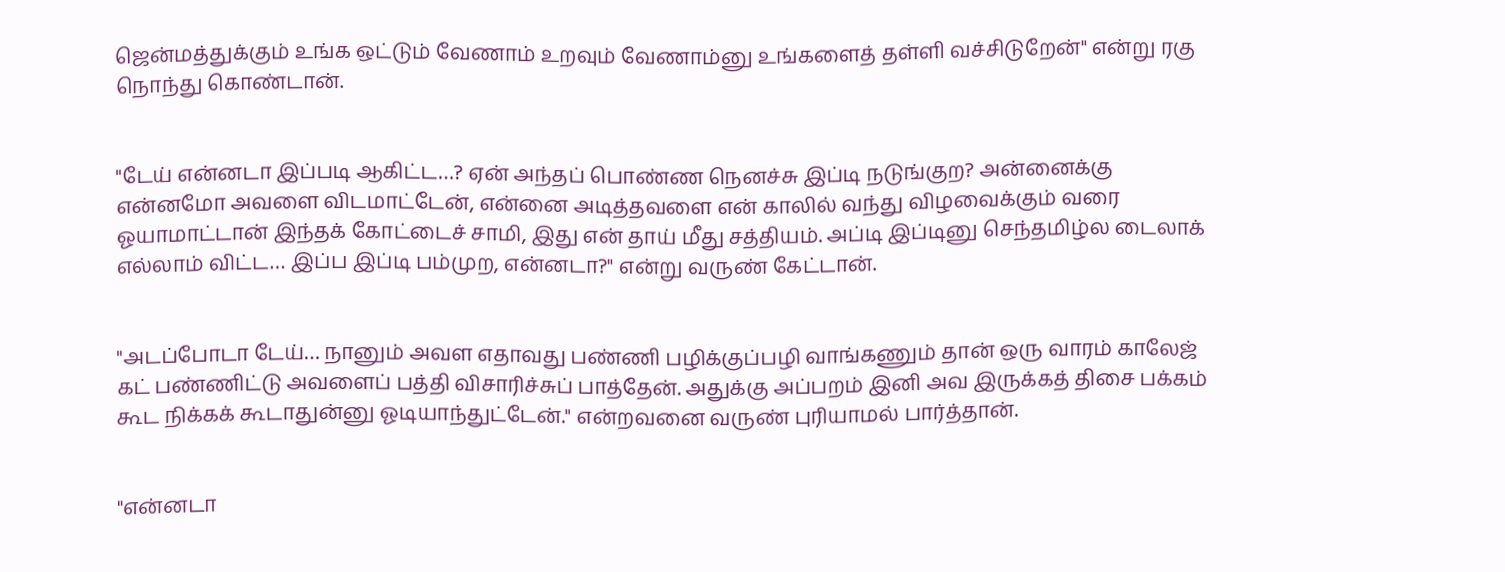ஜென்மத்துக்கும் உங்க ஒட்டும் வேணாம் உறவும் வேணாம்னு உங்களைத் தள்ளி வச்சிடுறேன்" என்று ரகு நொந்து கொண்டான்.


"டேய் என்னடா இப்படி ஆகிட்ட…? ஏன் அந்தப் பொண்ண நெனச்சு இப்டி நடுங்குற? அன்னைக்கு என்னமோ அவளை விடமாட்டேன், என்னை அடித்தவளை என் காலில் வந்து விழவைக்கும் வரை ஓயாமாட்டான் இந்தக் கோட்டைச் சாமி, இது என் தாய் மீது சத்தியம். அப்டி இப்டினு செந்தமிழ்ல டைலாக் எல்லாம் விட்ட… இப்ப இப்டி பம்முற, என்னடா?" என்று வருண் கேட்டான்‌.


"அடப்போடா டேய்… நானும் அவள எதாவது பண்ணி பழிக்குப்பழி வாங்கணும் தான் ஒரு வாரம் காலேஜ் கட் பண்ணிட்டு அவளைப் பத்தி விசாரிச்சுப் பாத்தேன். அதுக்கு அப்பறம் இனி அவ இருக்கத் திசை பக்கம் கூட நிக்கக் கூடாதுன்னு ஓடியாந்துட்டேன்." என்றவனை வருண் புரியாமல் பார்த்தான்.


"என்னடா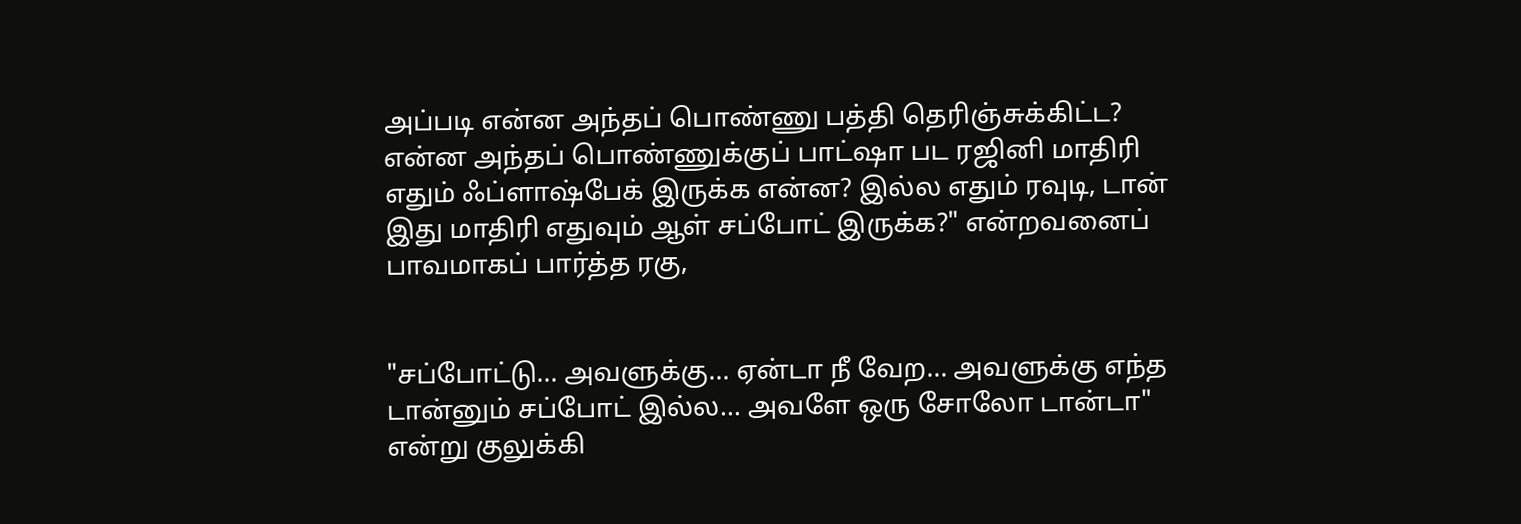அப்படி என்ன அந்தப் பொண்ணு பத்தி தெரிஞ்சுக்கிட்ட? என்ன அந்தப் பொண்ணுக்குப் பாட்ஷா பட ரஜினி மாதிரி எதும் ஃப்ளாஷ்பேக் இருக்க என்ன? இல்ல எதும் ரவுடி, டான் இது மாதிரி எதுவும் ஆள் சப்போட் இருக்க?" என்றவனைப் பாவமாகப் பார்த்த ரகு,


"சப்போட்டு... அவளுக்கு... ஏன்டா நீ வேற… அவளுக்கு எந்த டான்னும் சப்போட் இல்ல… அவளே ஒரு சோலோ டான்டா" என்று குலுக்கி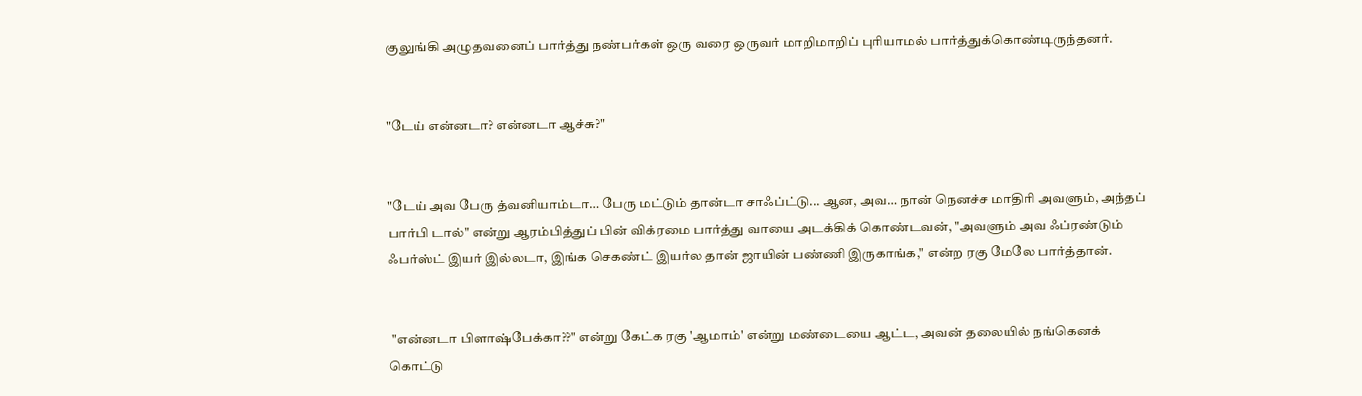குலுங்கி அழுதவனைப் பார்த்து நண்பர்கள் ஒரு வரை ஒருவர் மாறிமாறிப் புரியாமல் பார்த்துக்கொண்டிருந்தனர்.


"டேய் என்னடா? என்னடா ஆச்சு?"


"டேய் அவ பேரு த்வனியாம்டா… பேரு மட்டும் தான்டா சாஃப்ட்டு... ஆன, அவ… நான் நெனச்ச மாதிரி அவளும், அந்தப் பார்பி டால்" என்று ஆரம்பித்துப் பின் விக்ரமை பார்த்து வாயை அடக்கிக் கொண்டவன், "அவளும் அவ ஃப்ரண்டும் ஃபர்ஸ்ட் இயர் இல்லடா, இங்க செகண்ட் இயர்ல தான் ஜாயின் பண்ணி இருகாங்க," என்ற ரகு மேலே பார்த்தான்.


 "என்னடா பிளாஷ்பேக்கா??" என்று கேட்க ரகு 'ஆமாம்' என்று மண்டையை ஆட்ட, அவன் தலையில் நங்கெனக் கொட்டு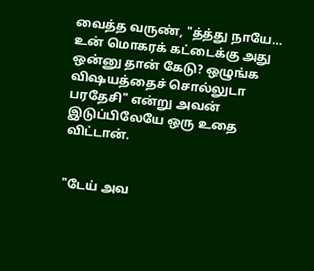வைத்த வருண், "த்த்து நாயே… உன் மொகரக் கட்டைக்கு அது ஒன்னு தான் கேடு? ஒழுங்க விஷயத்தைச் சொல்லுடா பரதேசி" என்று அவன் இடுப்பிலேயே ஒரு உதை விட்டான்.


"டேய் அவ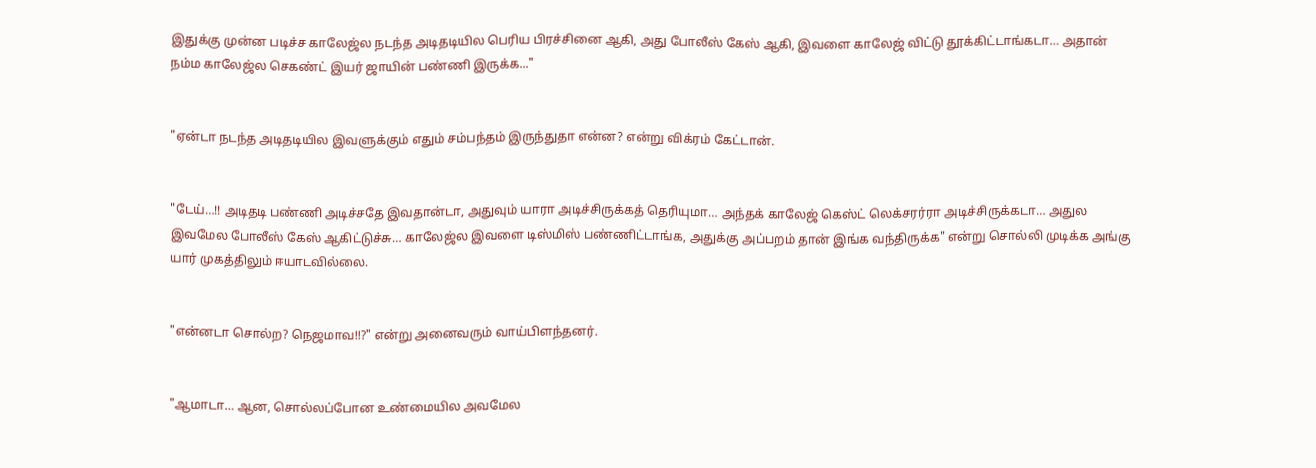இதுக்கு முன்ன படிச்ச காலேஜ்ல நடந்த அடிதடியில பெரிய பிரச்சினை ஆகி, அது போலீஸ் கேஸ் ஆகி, இவளை காலேஜ் விட்டு தூக்கிட்டாங்கடா… அதான் நம்ம காலேஜ்ல செகண்ட் இயர் ஜாயின் பண்ணி இருக்க..."


"ஏன்டா நடந்த அடிதடியில இவளுக்கும் எதும் சம்பந்தம் இருந்துதா என்ன? என்று விக்ரம் கேட்டான்.


"டேய்…!! அடிதடி பண்ணி அடிச்சதே இவதான்டா, அதுவும் யாரா அடிச்சிருக்கத் தெரியுமா… அந்தக் காலேஜ் கெஸ்ட் லெக்சரர்ரா அடிச்சிருக்கடா… அதுல இவமேல போலீஸ் கேஸ் ஆகிட்டுச்சு… காலேஜ்ல இவளை டிஸ்மிஸ் பண்ணிட்டாங்க, அதுக்கு அப்பறம் தான் இங்க வந்திருக்க" என்று சொல்லி முடிக்க அங்கு யார் முகத்திலும் ஈயாடவில்லை.


"என்னடா சொல்ற? நெஜமாவ!!?" என்று அனைவரும் வாய்பிளந்தனர்.


"ஆமாடா… ஆன, சொல்லப்போன உண்மையில அவமேல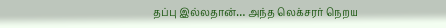தப்பு இல்லதான்… அந்த லெக்சரர் நெறய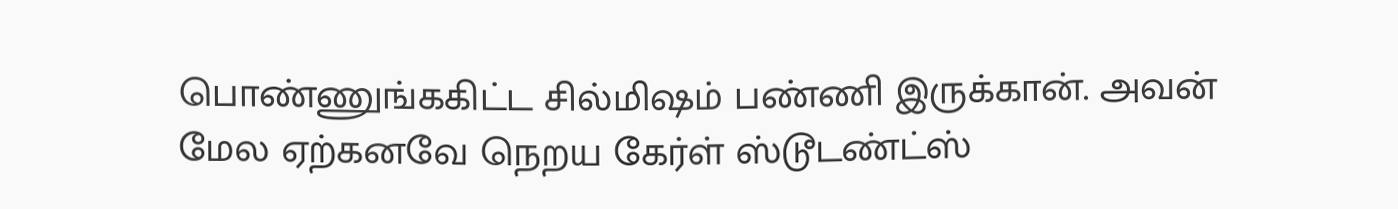பொண்ணுங்ககிட்ட சில்மிஷம் பண்ணி இருக்கான். அவன் மேல ஏற்கனவே நெறய கேர்ள் ஸ்டூடண்ட்ஸ்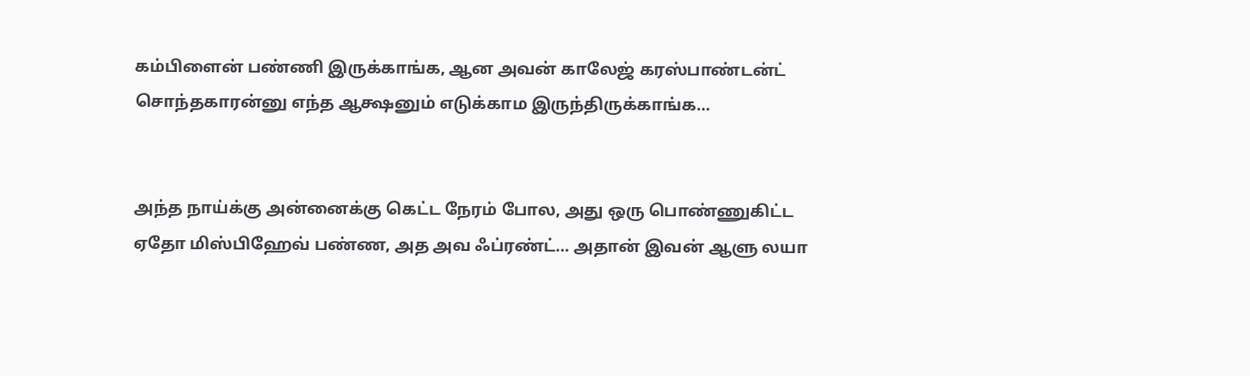கம்பிளைன் பண்ணி இருக்காங்க, ஆன அவன் காலேஜ் கரஸ்பாண்டன்ட் சொந்தகாரன்னு எந்த ஆக்ஷனும் எடுக்காம இருந்திருக்காங்க…


அந்த நாய்க்கு அன்னைக்கு கெட்ட நேரம் போல, அது ஒரு பொண்ணுகிட்ட ஏதோ மிஸ்பிஹேவ் பண்ண, அத அவ ஃப்ரண்ட்… அதான் இவன் ஆளு லயா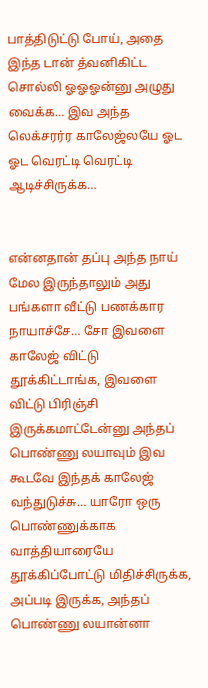பாத்திடுட்டு போய், அதை இந்த டான் த்வனிகிட்ட சொல்லி ஓஓஓன்னு அழுது வைக்க… இவ அந்த லெக்சரர்ர காலேஜ்லயே ஓட ஓட வெரட்டி வெரட்டி ஆடிச்சிருக்க…


என்னதான் தப்பு அந்த நாய் மேல இருந்தாலும் அது பங்களா வீட்டு பணக்கார நாயாச்சே… சோ இவளை காலேஜ் விட்டு தூக்கிட்டாங்க, இவளை விட்டு பிரிஞ்சி இருக்கமாட்டேன்னு அந்தப் பொண்ணு லயாவும் இவ கூடவே இந்தக் காலேஜ் வந்துடுச்சு… யாரோ ஒரு பொண்ணுக்காக வாத்தியாரையே தூக்கிப்போட்டு மிதிச்சிருக்க, அப்படி இருக்க, அந்தப் பொண்ணு லயான்னா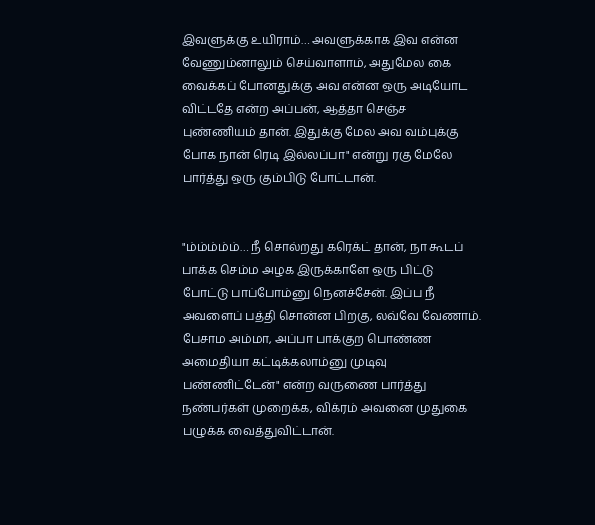இவளுக்கு உயிராம்… அவளுக்காக இவ என்ன வேணும்னாலும் செய்வாளாம், அதுமேல கை வைக்கப் போனதுக்கு அவ என்ன ஒரு அடியோட விட்டதே என்ற அப்பன், ஆத்தா செஞ்ச புண்ணியம் தான். இதுக்கு மேல அவ வம்புக்கு போக நான் ரெடி இல்லப்பா" என்று ரகு மேலே பார்த்து ஒரு கும்பிடு போட்டான்.


"ம்ம்ம்ம்ம்… நீ சொல்றது கரெக்ட் தான், நா கூடப் பாக்க செம்ம அழக இருக்காளே ஒரு பிட்டு போட்டு பாப்போம்னு நெனச்சேன். இப்ப நீ அவளைப் பத்தி சொன்ன பிறகு, லவ்வே வேணாம். பேசாம அம்மா, அப்பா பாக்குற பொண்ண அமைதியா கட்டிக்கலாம்னு முடிவு பண்ணிட்டேன்" என்ற வருணை பார்த்து நண்பர்கள் முறைக்க, விக்ரம் அவனை முதுகை பழுக்க வைத்துவிட்டான்.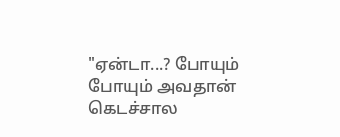"ஏன்டா...? போயும் போயும் அவதான் கெடச்சால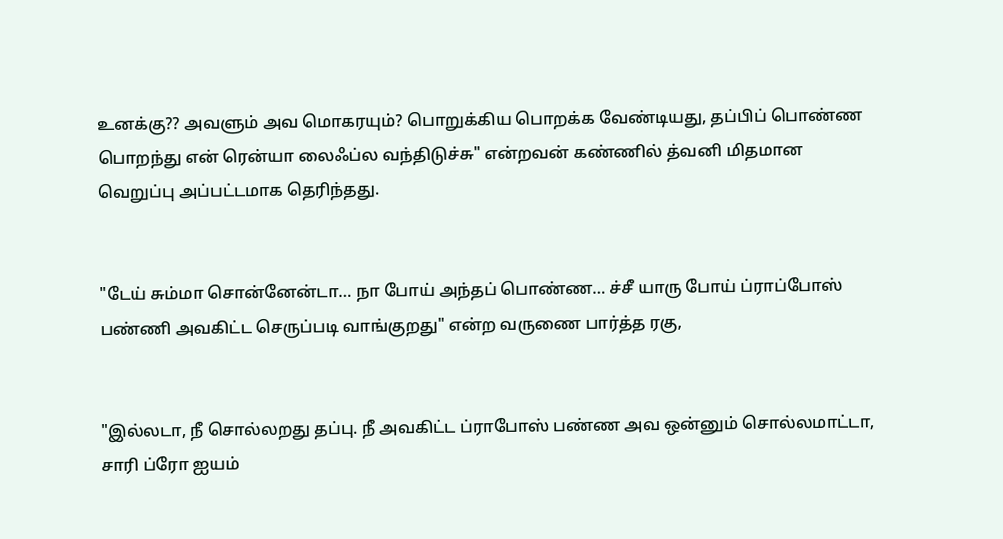உனக்கு?? அவளும் அவ மொகரயும்? பொறுக்கிய பொறக்க வேண்டியது, தப்பிப் பொண்ண பொறந்து என் ரென்யா லைஃப்ல வந்திடுச்சு" என்றவன் கண்ணில் த்வனி மிதமான வெறுப்பு அப்பட்டமாக தெரிந்தது.


"டேய் சும்மா சொன்னேன்டா… நா போய் அந்தப் பொண்ண… ச்சீ யாரு போய் ப்ராப்போஸ் பண்ணி அவகிட்ட செருப்படி வாங்குறது" என்ற வருணை பார்த்த ரகு,


"இல்லடா, நீ சொல்லறது தப்பு. நீ அவகிட்ட ப்ராபோஸ் பண்ண அவ ஒன்னும் சொல்லமாட்டா, சாரி ப்ரோ ஐயம்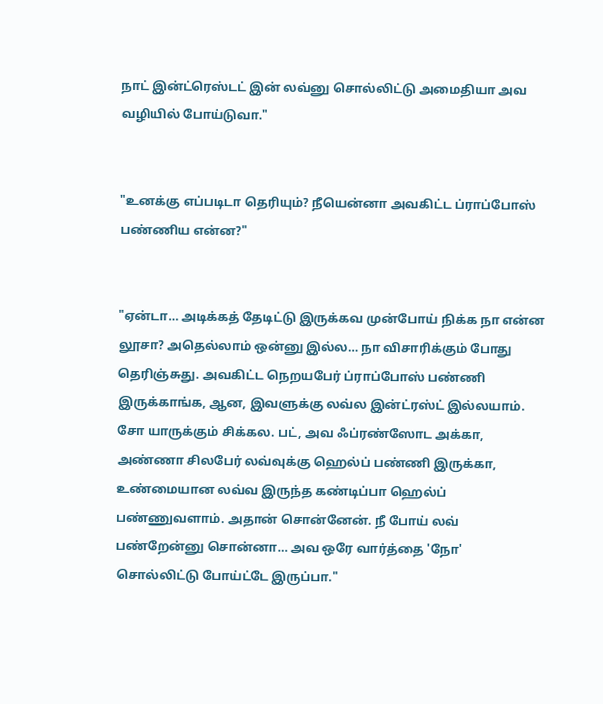நாட் இன்ட்ரெஸ்டட் இன் லவ்னு சொல்லிட்டு அமைதியா அவ வழியில் போய்டுவா."


"உனக்கு எப்படிடா தெரியும்? நீயென்னா அவகிட்ட ப்ராப்போஸ் பண்ணிய என்ன?"


"ஏன்டா… அடிக்கத் தேடிட்டு இருக்கவ முன்போய் நிக்க நா என்ன லூசா? அதெல்லாம் ஒன்னு இல்ல… நா விசாரிக்கும் போது தெரிஞ்சுது. அவகிட்ட நெறயபேர் ப்ராப்போஸ் பண்ணி இருக்காங்க, ஆன, இவளுக்கு லவ்ல இன்ட்ரஸ்ட்‌ இல்லயாம். சோ யாருக்கும் சிக்கல. பட், அவ ஃப்ரண்ஸோட அக்கா, அண்ணா சிலபேர் லவ்வுக்கு ஹெல்ப் பண்ணி இருக்கா, உண்மையான லவ்வ இருந்த கண்டிப்பா ஹெல்ப் பண்ணுவளாம். அதான் சொன்னேன். நீ போய் லவ் பண்றேன்னு சொன்னா… அவ ஒரே வார்த்தை 'நோ' சொல்லிட்டு போய்ட்டே இருப்பா."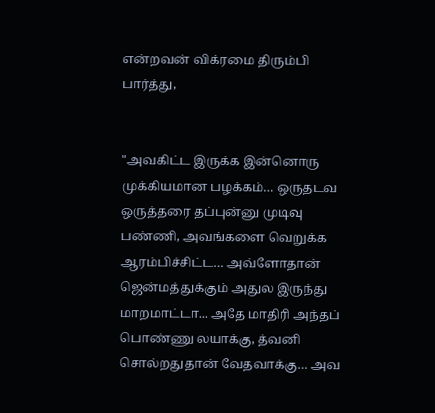என்றவன் விக்ரமை திரும்பி பார்த்து,


"அவகிட்ட இருக்க இன்னொரு முக்கியமான பழக்கம்… ஒருதடவ ஒருத்தரை தப்புன்னு முடிவு பண்ணி, அவங்களை வெறுக்க ஆரம்பிச்சிட்ட… அவ்ளோதான் ஜென்மத்துக்கும் அதுல இருந்து மாறமாட்டா... அதே மாதிரி அந்தப் பொண்ணு லயாக்கு, த்வனி சொல்றதுதான் வேதவாக்கு… அவ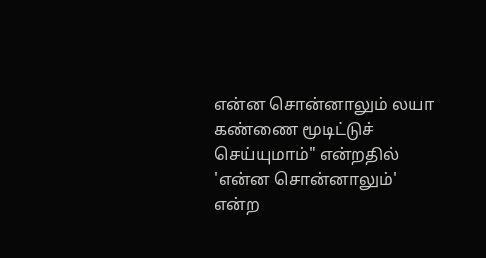என்ன சொன்னாலும் லயா கண்ணை மூடிட்டுச் செய்யுமாம்" என்றதில் 'என்ன சொன்னாலும்' என்ற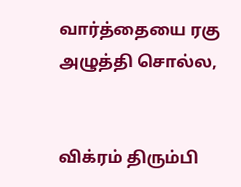வார்த்தையை ரகு அழுத்தி சொல்ல,


விக்ரம் திரும்பி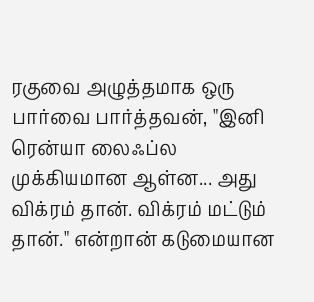ரகுவை அழுத்தமாக ஒரு பார்வை பார்த்தவன், "இனி ரென்யா லைஃப்ல முக்கியமான ஆள்ன... அது விக்ரம் தான். விக்ரம் மட்டும் தான்." என்றான் கடுமையான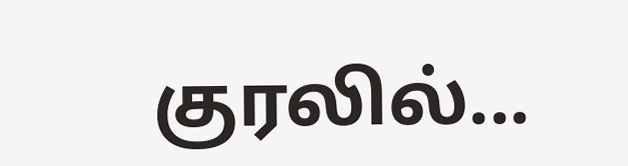குரலில்...